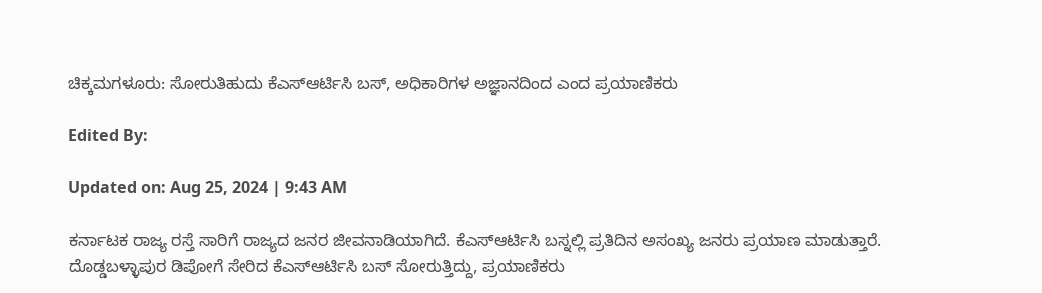ಚಿಕ್ಕಮಗಳೂರು: ಸೋರುತಿಹುದು ಕೆಎಸ್ಆರ್ಟಿಸಿ ಬಸ್, ಅಧಿಕಾರಿಗಳ ಅಜ್ಞಾನದಿಂದ ಎಂದ ಪ್ರಯಾಣಿಕರು

Edited By:

Updated on: Aug 25, 2024 | 9:43 AM

ಕರ್ನಾಟಕ ರಾಜ್ಯ ರಸ್ತೆ ಸಾರಿಗೆ ರಾಜ್ಯದ ಜನರ ಜೀವನಾಡಿಯಾಗಿದೆ. ಕೆಎಸ್ಆರ್ಟಿಸಿ ಬಸ್ನಲ್ಲಿ ಪ್ರತಿದಿನ ಅಸಂಖ್ಯ ಜನರು ಪ್ರಯಾಣ ಮಾಡುತ್ತಾರೆ. ದೊಡ್ಡಬಳ್ಳಾಪುರ ಡಿಪೋಗೆ ಸೇರಿದ ಕೆಎಸ್ಆರ್ಟಿಸಿ ಬಸ್ ಸೋರುತ್ತಿದ್ದು, ಪ್ರಯಾಣಿಕರು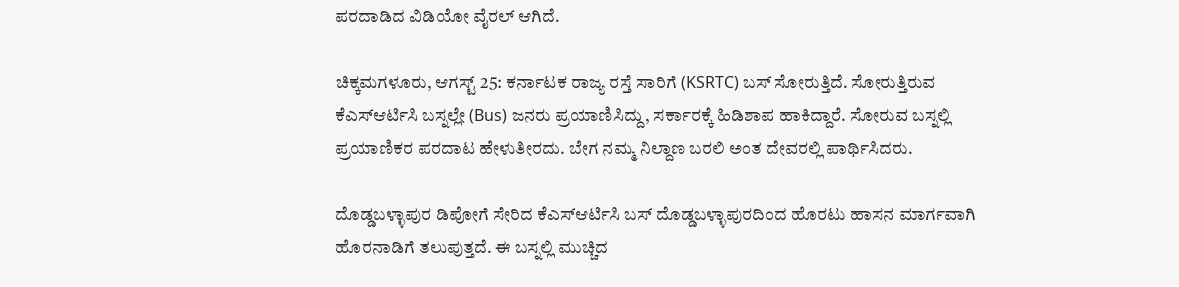ಪರದಾಡಿದ ವಿಡಿಯೋ ವೈರಲ್ ಆಗಿದೆ.

ಚಿಕ್ಕಮಗಳೂರು, ಆಗಸ್ಟ್ 25: ಕರ್ನಾಟಕ ರಾಜ್ಯ ರಸ್ತೆ ಸಾರಿಗೆ (KSRTC) ಬಸ್ ಸೋರುತ್ತಿದೆ. ಸೋರುತ್ತಿರುವ ಕೆಎಸ್ಆರ್ಟಿಸಿ ಬಸ್ನಲ್ಲೇ (Bus) ಜನರು ಪ್ರಯಾಣಿಸಿದ್ದು, ಸರ್ಕಾರಕ್ಕೆ ಹಿಡಿಶಾಪ ಹಾಕಿದ್ದಾರೆ. ಸೋರುವ ಬಸ್ನಲ್ಲಿ ಪ್ರಯಾಣಿಕರ ಪರದಾಟ ಹೇಳುತೀರದು. ಬೇಗ ನಮ್ಮ ನಿಲ್ದಾಣ ಬರಲಿ ಅಂತ ದೇವರಲ್ಲಿ ಪಾರ್ಥಿಸಿದರು.

ದೊಡ್ಡಬಳ್ಳಾಪುರ ಡಿಪೋಗೆ ಸೇರಿದ ಕೆಎಸ್ಆರ್ಟಿಸಿ ಬಸ್ ದೊಡ್ಡಬಳ್ಳಾಪುರದಿಂದ ಹೊರಟು ಹಾಸನ ಮಾರ್ಗವಾಗಿ ಹೊರನಾಡಿಗೆ ತಲುಪುತ್ತದೆ. ಈ ಬಸ್ನಲ್ಲಿ ಮುಚ್ಚಿದ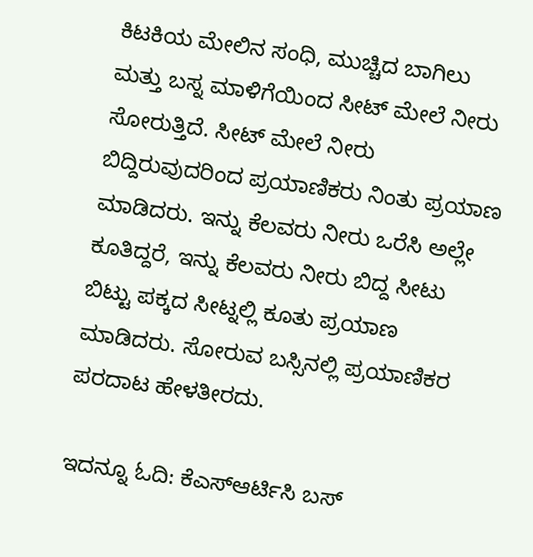ಕಿಟಕಿಯ ಮೇಲಿನ ಸಂಧಿ, ಮುಚ್ಚಿದ ಬಾಗಿಲು ಮತ್ತು ಬಸ್ನ ಮಾಳಿಗೆಯಿಂದ ಸೀಟ್ ಮೇಲೆ ನೀರು ಸೋರುತ್ತಿದೆ. ಸೀಟ್ ಮೇಲೆ ನೀರು ಬಿದ್ದಿರುವುದರಿಂದ ಪ್ರಯಾಣಿಕರು ನಿಂತು ಪ್ರಯಾಣ ಮಾಡಿದರು. ಇನ್ನು ಕೆಲವರು ನೀರು ಒರೆಸಿ ಅಲ್ಲೇ ಕೂತಿದ್ದರೆ, ಇನ್ನು ಕೆಲವರು ನೀರು ಬಿದ್ದ ಸೀಟು ಬಿಟ್ಟು ಪಕ್ಕದ ಸೀಟ್ನಲ್ಲಿ ಕೂತು ಪ್ರಯಾಣ ಮಾಡಿದರು. ಸೋರುವ ಬಸ್ಸಿನಲ್ಲಿ ಪ್ರಯಾಣಿಕರ ಪರದಾಟ ಹೇಳತೀರದು.

ಇದನ್ನೂ ಓದಿ: ಕೆಎಸ್ಆರ್ಟಿಸಿ ಬಸ್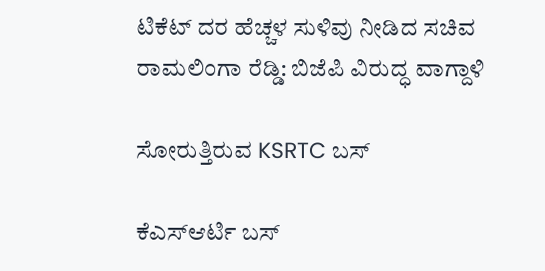ಟಿಕೆಟ್ ದರ ಹೆಚ್ಚಳ ಸುಳಿವು ನೀಡಿದ ಸಚಿವ ರಾಮಲಿಂಗಾ ರೆಡ್ಡಿ: ಬಿಜೆಪಿ ವಿರುದ್ಧ ವಾಗ್ದಾಳಿ

ಸೋರುತ್ತಿರುವ KSRTC ಬಸ್

ಕೆಎಸ್ಆರ್ಟಿ ಬಸ್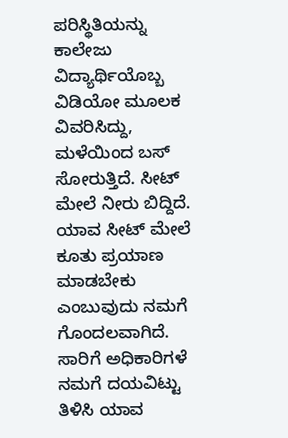ಪರಿಸ್ಥಿತಿಯನ್ನು ಕಾಲೇಜು ವಿದ್ಯಾರ್ಥಿಯೊಬ್ಬ ವಿಡಿಯೋ ಮೂಲಕ ವಿವರಿಸಿದ್ದು, ಮಳೆಯಿಂದ ಬಸ್ ಸೋರುತ್ತಿದೆ. ಸೀಟ್ ಮೇಲೆ ನೀರು ಬಿದ್ದಿದೆ. ಯಾವ ಸೀಟ್ ಮೇಲೆ ಕೂತು ಪ್ರಯಾಣ ಮಾಡಬೇಕು ಎಂಬುವುದು ನಮಗೆ ಗೊಂದಲವಾಗಿದೆ. ಸಾರಿಗೆ ಅಧಿಕಾರಿಗಳೆ ನಮಗೆ ದಯವಿಟ್ಟು ತಿಳಿಸಿ ಯಾವ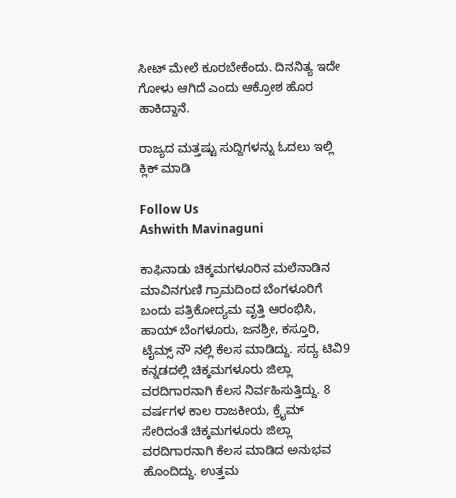ಸೀಟ್ ಮೇಲೆ ಕೂರಬೇಕೆಂದು. ದಿನನಿತ್ಯ ಇದೇ ಗೋಳು ಆಗಿದೆ ಎಂದು ಆಕ್ರೋಶ ಹೊರ ಹಾಕಿದ್ದಾನೆ.

ರಾಜ್ಯದ ಮತ್ತಷ್ಟು ಸುದ್ದಿಗಳನ್ನು ಓದಲು ಇಲ್ಲಿ ಕ್ಲಿಕ್ ಮಾಡಿ

Follow Us
Ashwith Mavinaguni

ಕಾಫಿನಾಡು ಚಿಕ್ಕಮಗಳೂರಿನ ಮಲೆನಾಡಿನ ಮಾವಿನಗುಣಿ ಗ್ರಾಮದಿಂದ ಬೆಂಗಳೂರಿಗೆ ಬಂದು ಪತ್ರಿಕೋದ್ಯಮ ವೃತ್ತಿ ಆರಂಭಿಸಿ, ಹಾಯ್ ಬೆಂಗಳೂರು, ಜನಶ್ರೀ, ಕಸ್ತೂರಿ, ಟೈಮ್ಸ್ ನೌ ನಲ್ಲಿ ಕೆಲಸ ಮಾಡಿದ್ದು. ಸದ್ಯ ಟಿವಿ9 ಕನ್ನಡದಲ್ಲಿ ಚಿಕ್ಕಮಗಳೂರು ಜಿಲ್ಲಾ ವರದಿಗಾರನಾಗಿ ಕೆಲಸ ನಿರ್ವಹಿಸುತ್ತಿದ್ದು. 8 ವರ್ಷಗಳ ಕಾಲ ರಾಜಕೀಯ, ಕ್ರೈಮ್ ಸೇರಿದಂತೆ ಚಿಕ್ಕಮಗಳೂರು ಜಿಲ್ಲಾ ವರದಿಗಾರನಾಗಿ ಕೆಲಸ ಮಾಡಿದ ಅನುಭವ ಹೊಂದಿದ್ದು. ಉತ್ತಮ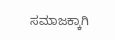ಸಮಾಜಕ್ಕಾಗಿ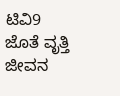ಟಿವಿ9 ಜೊತೆ ವೃತ್ತಿ ಜೀವನ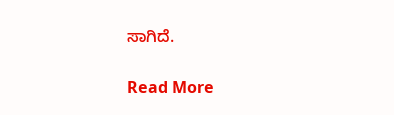ಸಾಗಿದೆ.

Read More